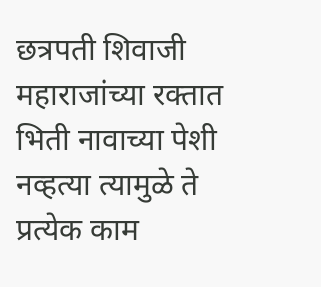छत्रपती शिवाजी महाराजांच्या रक्तात भिती नावाच्या पेशी नव्हत्या त्यामुळे ते प्रत्येक काम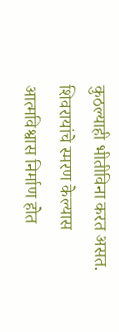कुठल्याही भीतीविना करत असत. शिवरायांचे स्मरण केल्यास आत्मविश्वास निर्माण होत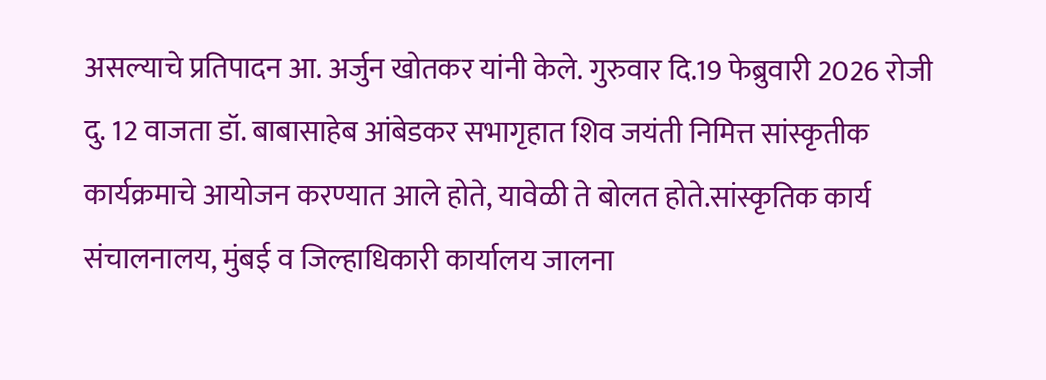असल्याचे प्रतिपादन आ. अर्जुन खोतकर यांनी केले. गुरुवार दि.19 फेब्रुवारी 2026 रोजी दु. 12 वाजता डॉ. बाबासाहेब आंबेडकर सभागृहात शिव जयंती निमित्त सांस्कृतीक कार्यक्रमाचे आयोजन करण्यात आले होते, यावेळी ते बोलत होते.सांस्कृतिक कार्य संचालनालय, मुंबई व जिल्हाधिकारी कार्यालय जालना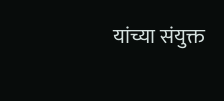यांच्या संयुक्त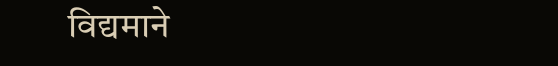विद्यमाने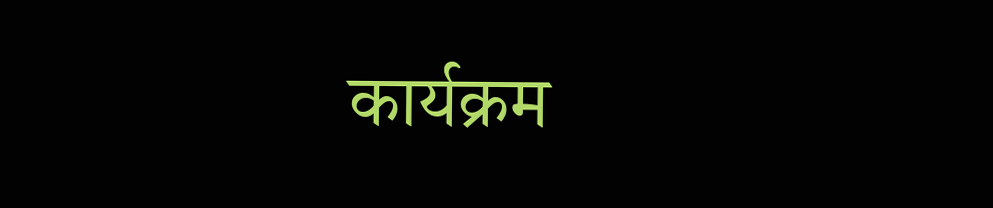कार्यक्रम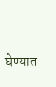घेण्यात